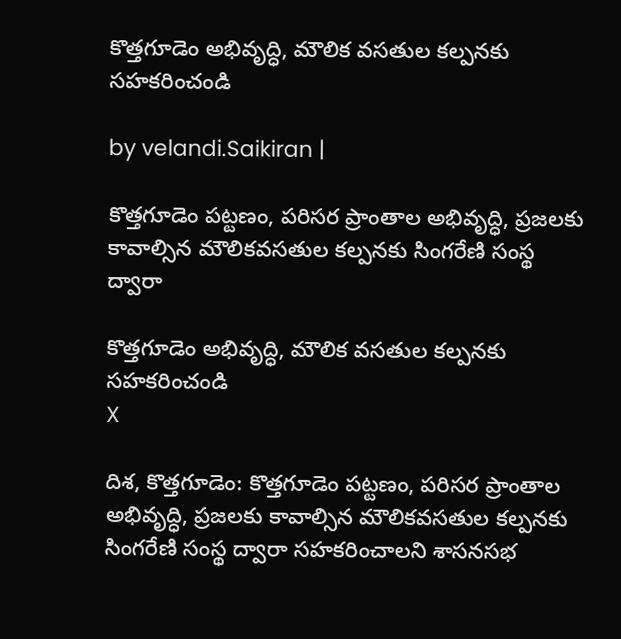కొత్తగూడెం అభివృద్ధి, మౌలిక వసతుల కల్పనకు సహకరించండి

by velandi.Saikiran |

కొత్తగూడెం పట్టణం, పరిసర ప్రాంతాల అభివృద్ధి, ప్రజలకు కావాల్సిన మౌలికవసతుల కల్పనకు సింగరేణి సంస్థ ద్వారా

కొత్తగూడెం అభివృద్ధి, మౌలిక వసతుల కల్పనకు సహకరించండి
X

దిశ, కొత్తగూడెం: కొత్తగూడెం పట్టణం, పరిసర ప్రాంతాల అభివృద్ధి, ప్రజలకు కావాల్సిన మౌలికవసతుల కల్పనకు సింగరేణి సంస్థ ద్వారా సహకరించాలని శాసనసభ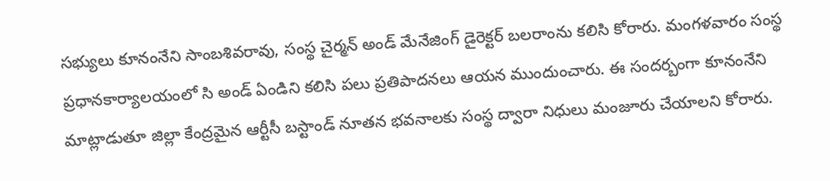సభ్యులు కూనంనేని సాంబశివరావు, సంస్థ చైర్మన్ అండ్ మేనేజింగ్ డైరెక్టర్ బలరాంను కలిసి కోరారు. మంగళవారం సంస్థ ప్రధానకార్యాలయంలో సి అండ్ ఏండిని కలిసి పలు ప్రతిపాదనలు ఆయన ముందుంచారు. ఈ సందర్బంగా కూనంనేని మాట్లాడుతూ జిల్లా కేంద్రమైన ఆర్టీసీ బస్టాండ్ నూతన భవనాలకు సంస్థ ద్వారా నిధులు మంజూరు చేయాలని కోరారు.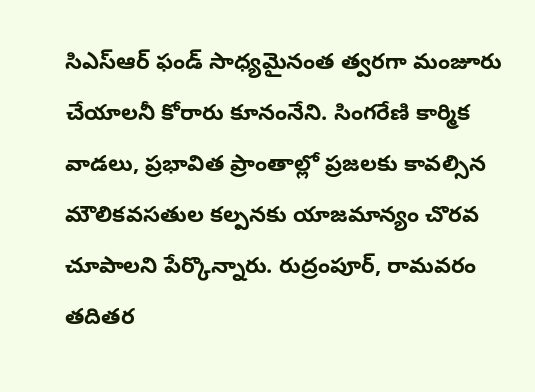సిఎస్ఆర్ ఫండ్ సాధ్యమైనంత త్వరగా మంజూరు చేయాలనీ కోరారు కూనంనేని. సింగరేణి కార్మిక వాడలు, ప్రభావిత ప్రాంతాల్లో ప్రజలకు కావల్సిన మౌలికవసతుల కల్పనకు యాజమాన్యం చొరవ చూపాలని పేర్కొన్నారు. రుద్రంపూర్, రామవరం తదితర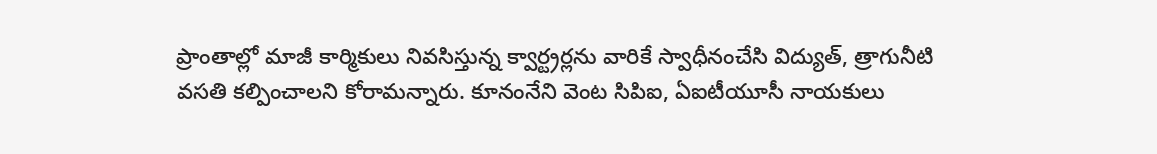ప్రాంతాల్లో మాజీ కార్మికులు నివసిస్తున్న క్వార్ట్రర్లను వారికే స్వాధీనంచేసి విద్యుత్, త్రాగునీటి వసతి కల్పించాలని కోరామన్నారు. కూనంనేని వెంట సిపిఐ, ఏఐటీయూసీ నాయకులు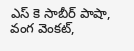ఎస్ కె సాబీర్ పాషా, వంగ వెంకట్,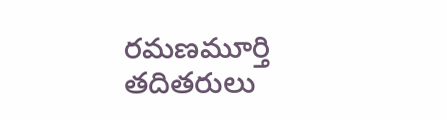రమణమూర్తి తదితరులు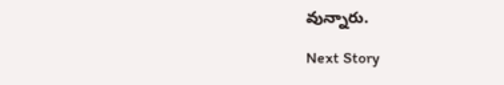వున్నారు.

Next Story